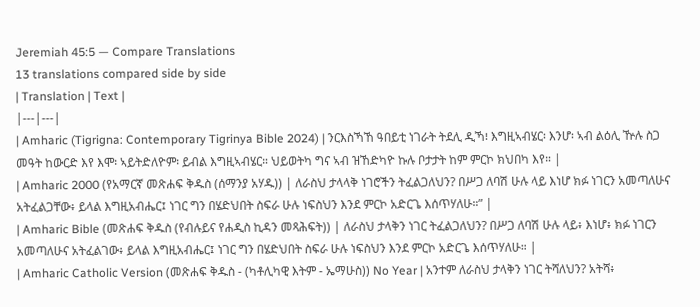Jeremiah 45:5 — Compare Translations
13 translations compared side by side
| Translation | Text |
|---|---|
| Amharic (Tigrigna: Contemporary Tigrinya Bible 2024) | ንርእስኻኸ ዓበይቲ ነገራት ትደሊ ዲኻ፧ እግዚኣብሄር፡ እንሆ፡ ኣብ ልዕሊ ዅሉ ስጋ መዓት ከውርድ እየ እሞ፡ ኣይትድለዮም፡ ይብል እግዚኣብሄር። ህይወትካ ግና ኣብ ዝኸድካዮ ኩሉ ቦታታት ከም ምርኮ ክህበካ እየ። |
| Amharic 2000 (የአማርኛ መጽሐፍ ቅዱስ (ሰማንያ አሃዱ)) | ለራስህ ታላላቅ ነገሮችን ትፈልጋለህን? በሥጋ ለባሽ ሁሉ ላይ እነሆ ክፉ ነገርን አመጣለሁና አትፈልጋቸው፥ ይላል እግዚአብሔር፤ ነገር ግን በሄድህበት ስፍራ ሁሉ ነፍስህን እንደ ምርኮ አድርጌ እሰጥሃለሁ።” |
| Amharic Bible (መጽሐፍ ቅዱስ (የብሉይና የሐዲስ ኪዳን መጻሕፍት)) | ለራስህ ታላቅን ነገር ትፈልጋለህን? በሥጋ ለባሽ ሁሉ ላይ፥ እነሆ፥ ክፉ ነገርን አመጣለሁና አትፈልገው፥ ይላል እግዚአብሔር፤ ነገር ግን በሄድህበት ስፍራ ሁሉ ነፍስህን እንደ ምርኮ አድርጌ እሰጥሃለሁ። |
| Amharic Catholic Version (መጽሐፍ ቅዱስ - (ካቶሊካዊ እትም - ኤማሁስ)) No Year | አንተም ለራስህ ታላቅን ነገር ትሻለህን? አትሻ፥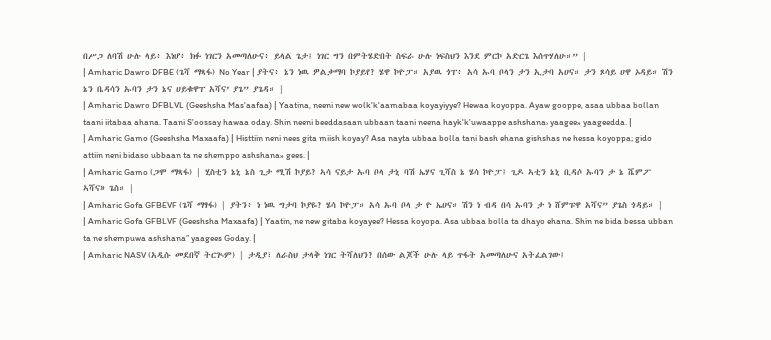በሥጋ ለባሽ ሁሉ ላይ፥ እነሆ፥ ክፉ ነገርን አመጣለሁና፥ ይላል ጌታ፤ ነገር ግን በምትሄድበት ስፍራ ሁሉ ነፍስህን እንደ ምርኮ አድርጌ እሰጥሃለሁ።” |
| Amharic Dawro DFBE (ጌሻ ማጻፋ) No Year | ያትና፥ ኔን ነዉ ዎልቃማባ ኮያይየ? ሄዋ ኮዮፓ። አያዉ ጎፐ፥ አሳ ኡባ ቦላን ታን ኢታባ አሀና። ታን ጾሳይ ሀዋ ኦዳይ። ሽን ኔን ቤዳሳን ኡባን ታን ኔና ሀይቁዋፐ አሻና’ ያጌ” ያጌዳ። |
| Amharic Dawro DFBLVL (Geeshsha Mas'aafaa) | Yaatina, neeni new wolk'k'aamabaa koyayiyye? Hewaa koyoppa. Ayaw gooppe, asaa ubbaa bollan taani iitabaa ahana. Taani S'oossay hawaa oday. Shin neeni beeddasaan ubbaan taani neena hayk'k'uwaappe ashshana› yaagee» yaageedda. |
| Amharic Gamo (Geeshsha Maxaafa) | Histtiin neni nees gita miish koyay? Asa nayta ubbaa bolla tani bash ehana gishshas ne hessa koyoppa; gido attiin neni bidaso ubbaan ta ne shemppo ashshana» gees. |
| Amharic Gamo (ጋሞ ማጻፋ) | ሂስቲን ኔኒ ኔስ ጊታ ሚሽ ኮያይ? ኣሳ ናይታ ኡባ ቦላ ታኒ ባሽ ኤሃና ጊሻስ ኔ ሄሳ ኮዮፓ፤ ጊዶ ኣቲን ኔኒ ቢዳሶ ኡባን ታ ኔ ሼምፖ ኣሻና» ጌስ። |
| Amharic Gofa GFBEVF (ጌሻ ማፃፋ) | ያትን፥ ነ ነዉ ግታባ ኮያዬ? ሄሳ ኮዮፓ። አሳ ኡባ ቦላ ታ ዮ ኤሀና። ሽን ነ ብዳ በሳ ኡባን ታ ነ ሸምፑዋ አሻና” ያጌስ ጎዳይ። |
| Amharic Gofa GFBLVF (Geeshsha Maxaafa) | Yaatin, ne new gitaba koyayee? Hessa koyopa. Asa ubbaa bolla ta dhayo ehana. Shin ne bida bessa ubban ta ne shempuwa ashshana” yaagees Goday. |
| Amharic NASV (አዲሱ መደበኛ ትርጒም) | ታዲያ፣ ለራስህ ታላቅ ነገር ትሻለህን? በሰው ልጆች ሁሉ ላይ ጥፋት አመጣለሁና አትፈልገው፤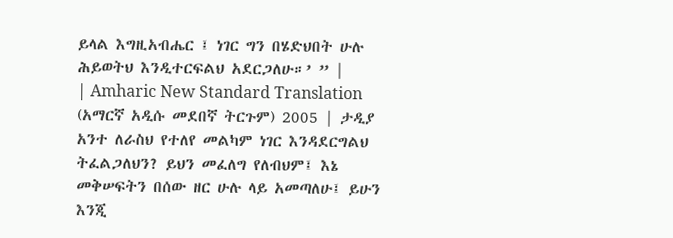ይላል እግዚአብሔር ፤ ነገር ግን በሄድህበት ሁሉ ሕይወትህ እንዲተርፍልህ አደርጋለሁ።’ ” |
| Amharic New Standard Translation (አማርኛ አዲሱ መደበኛ ትርጉም) 2005 | ታዲያ አንተ ለራስህ የተለየ መልካም ነገር እንዳደርግልህ ትፈልጋለህን? ይህን መፈለግ የለብህም፤ እኔ መቅሠፍትን በሰው ዘር ሁሉ ላይ አመጣለሁ፤ ይሁን እንጂ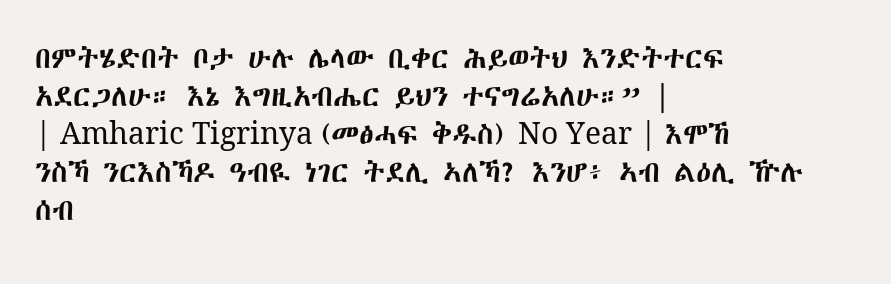በምትሄድበት ቦታ ሁሉ ሌላው ቢቀር ሕይወትህ እንድትተርፍ አደርጋለሁ። እኔ እግዚአብሔር ይህን ተናግሬአለሁ።” |
| Amharic Tigrinya (መፅሓፍ ቅዱስ) No Year | እሞኸ ንስኻ ንርእስኻዶ ዓብዪ ነገር ትደሊ ኣለኻ? እንሆ፥ ኣብ ልዕሊ ዅሉ ሰብ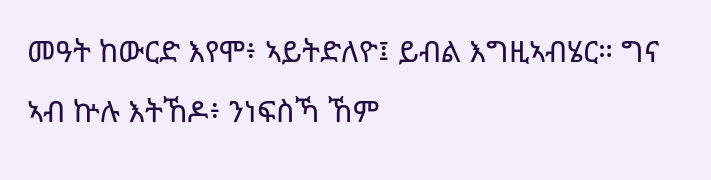መዓት ከውርድ እየሞ፥ ኣይትድለዮ፤ ይብል እግዚኣብሄር። ግና ኣብ ኵሉ እትኸዶ፥ ንነፍስኻ ኸም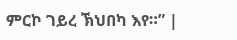ምርኮ ገይረ ኽህበካ እየ።” |